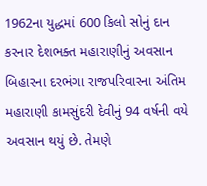1962ના યુદ્ધમાં 600 કિલો સોનું દાન કરનાર દેશભક્ત મહારાણીનું અવસાન
બિહારના દરભંગા રાજપરિવારના અંતિમ મહારાણી કામસુંદરી દેવીનું 94 વર્ષની વયે અવસાન થયું છે. તેમણે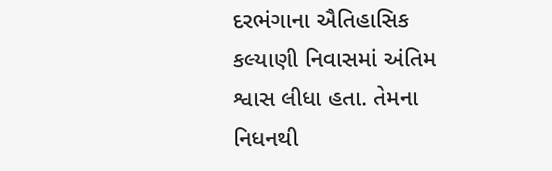દરભંગાના ઐતિહાસિક કલ્યાણી નિવાસમાં અંતિમ શ્વાસ લીધા હતા. તેમના નિધનથી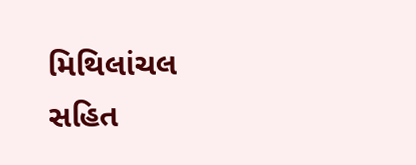મિથિલાંચલ સહિત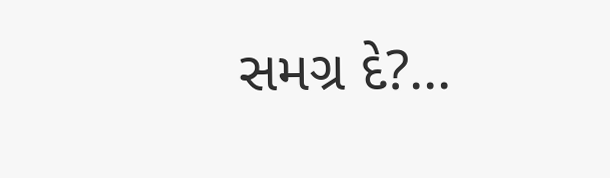સમગ્ર દે?...